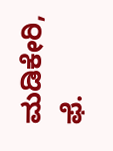ಮಡಿಕೇರಿ, ಫೆ.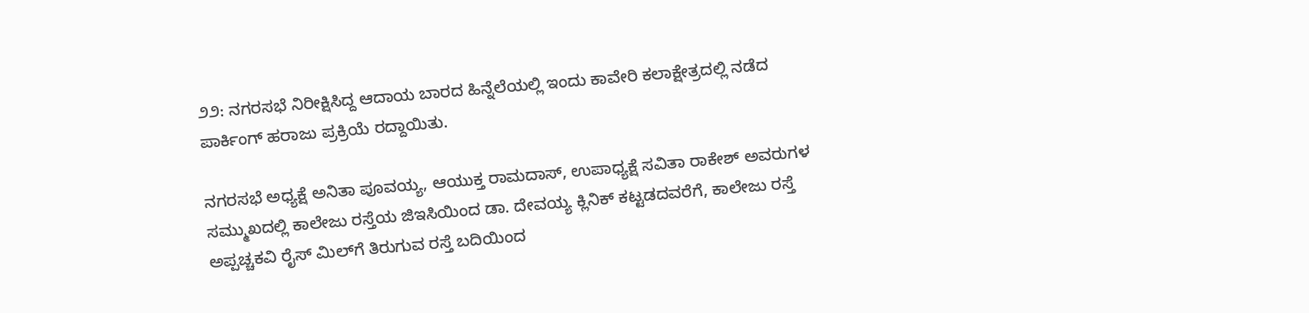೨೨: ನಗರಸಭೆ ನಿರೀಕ್ಷಿಸಿದ್ದ ಆದಾಯ ಬಾರದ ಹಿನ್ನೆಲೆಯಲ್ಲಿ ಇಂದು ಕಾವೇರಿ ಕಲಾಕ್ಷೇತ್ರದಲ್ಲಿ ನಡೆದ ಪಾರ್ಕಿಂಗ್ ಹರಾಜು ಪ್ರಕ್ರಿಯೆ ರದ್ದಾಯಿತು.

ನಗರಸಭೆ ಅಧ್ಯಕ್ಷೆ ಅನಿತಾ ಪೂವಯ್ಯ, ಆಯುಕ್ತ ರಾಮದಾಸ್, ಉಪಾಧ್ಯಕ್ಷೆ ಸವಿತಾ ರಾಕೇಶ್ ಅವರುಗಳ ಸಮ್ಮುಖದಲ್ಲಿ ಕಾಲೇಜು ರಸ್ತೆಯ ಜಿಇಸಿಯಿಂದ ಡಾ. ದೇವಯ್ಯ ಕ್ಲಿನಿಕ್ ಕಟ್ಟಡದವರೆಗೆ, ಕಾಲೇಜು ರಸ್ತೆ ಅಪ್ಪಚ್ಚಕವಿ ರೈಸ್ ಮಿಲ್‌ಗೆ ತಿರುಗುವ ರಸ್ತೆ ಬದಿಯಿಂದ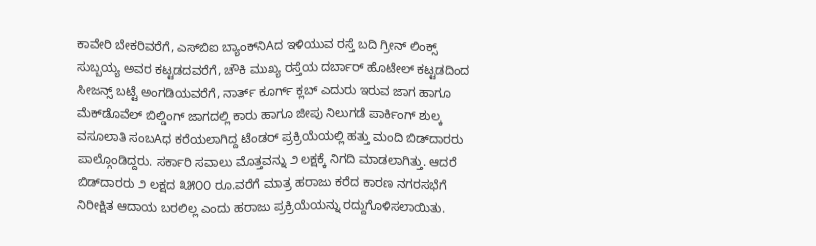ಕಾವೇರಿ ಬೇಕರಿವರೆಗೆ, ಎಸ್‌ಬಿಐ ಬ್ಯಾಂಕ್‌ನಿAದ ಇಳಿಯುವ ರಸ್ತೆ ಬದಿ ಗ್ರೀನ್ ಲಿಂಕ್ಸ್ ಸುಬ್ಬಯ್ಯ ಅವರ ಕಟ್ಟಡದವರೆಗೆ, ಚೌಕಿ ಮುಖ್ಯ ರಸ್ತೆಯ ದರ್ಬಾರ್ ಹೊಟೇಲ್ ಕಟ್ಟಡದಿಂದ ಸೀಜನ್ಸ್ ಬಟ್ಟೆ ಅಂಗಡಿಯವರೆಗೆ, ನಾರ್ತ್ ಕೂರ್ಗ್ ಕ್ಲಬ್ ಎದುರು ಇರುವ ಜಾಗ ಹಾಗೂ ಮೆಕ್‌ಡೊವೆಲ್ ಬಿಲ್ಡಿಂಗ್ ಜಾಗದಲ್ಲಿ ಕಾರು ಹಾಗೂ ಜೀಪು ನಿಲುಗಡೆ ಪಾರ್ಕಿಂಗ್ ಶುಲ್ಕ ವಸೂಲಾತಿ ಸಂಬAಧ ಕರೆಯಲಾಗಿದ್ದ ಟೆಂಡರ್ ಪ್ರಕ್ರಿಯೆಯಲ್ಲಿ ಹತ್ತು ಮಂದಿ ಬಿಡ್‌ದಾರರು ಪಾಲ್ಗೊಂಡಿದ್ದರು. ಸರ್ಕಾರಿ ಸವಾಲು ಮೊತ್ತವನ್ನು ೨ ಲಕ್ಷಕ್ಕೆ ನಿಗದಿ ಮಾಡಲಾಗಿತ್ತು. ಆದರೆ ಬಿಡ್‌ದಾರರು ೨ ಲಕ್ಷದ ೩೫೦೦ ರೂ.ವರೆಗೆ ಮಾತ್ರ ಹರಾಜು ಕರೆದ ಕಾರಣ ನಗರಸಭೆಗೆ ನಿರೀಕ್ಷಿತ ಆದಾಯ ಬರಲಿಲ್ಲ ಎಂದು ಹರಾಜು ಪ್ರಕ್ರಿಯೆಯನ್ನು ರದ್ದುಗೊಳಿಸಲಾಯಿತು.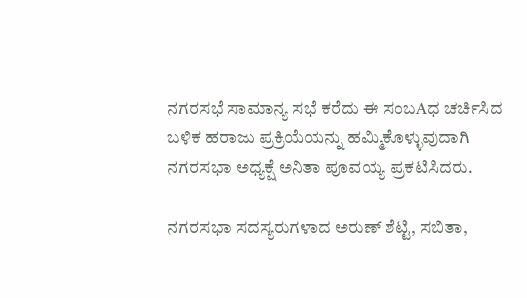ನಗರಸಭೆ ಸಾಮಾನ್ಯ ಸಭೆ ಕರೆದು ಈ ಸಂಬAಧ ಚರ್ಚಿಸಿದ ಬಳಿಕ ಹರಾಜು ಪ್ರಕ್ರಿಯೆಯನ್ನು ಹಮ್ಮಿಕೊಳ್ಳುವುದಾಗಿ ನಗರಸಭಾ ಅಧ್ಯಕ್ಷೆ ಅನಿತಾ ಪೂವಯ್ಯ ಪ್ರಕಟಿಸಿದರು.

ನಗರಸಭಾ ಸದಸ್ಯರುಗಳಾದ ಅರುಣ್ ಶೆಟ್ಟಿ, ಸಬಿತಾ,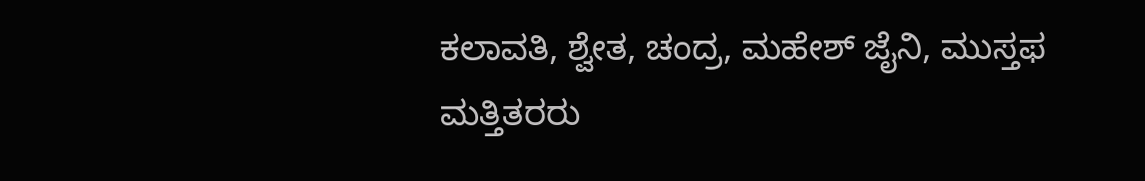ಕಲಾವತಿ, ಶ್ವೇತ, ಚಂದ್ರ, ಮಹೇಶ್ ಜೈನಿ, ಮುಸ್ತಫ ಮತ್ತಿತರರು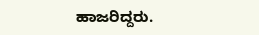ಹಾಜರಿದ್ದರು.